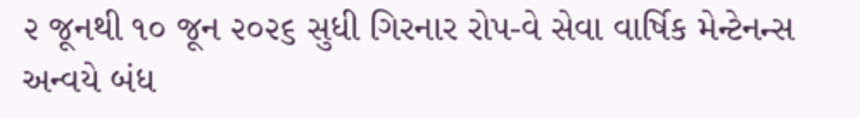૨ જૂનથી ૧૦ જૂન ૨૦૨૬ સુધી ગિરનાર રોપ-વે સેવા વાર્ષિક મેન્ટેનન્સ અન્વયે બંધ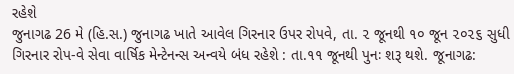રહેશે
જુનાગઢ 26 મે (હિ.સ.) જુનાગઢ ખાતે આવેલ ગિરનાર ઉપર રોપવે, તા. ૨ જૂનથી ૧૦ જૂન ૨૦૨૬ સુધી ગિરનાર રોપ-વે સેવા વાર્ષિક મેન્ટેનન્સ અન્વયે બંધ રહેશે : તા.૧૧ જૂનથી પુનઃ શરૂ થશે. જૂનાગઢ: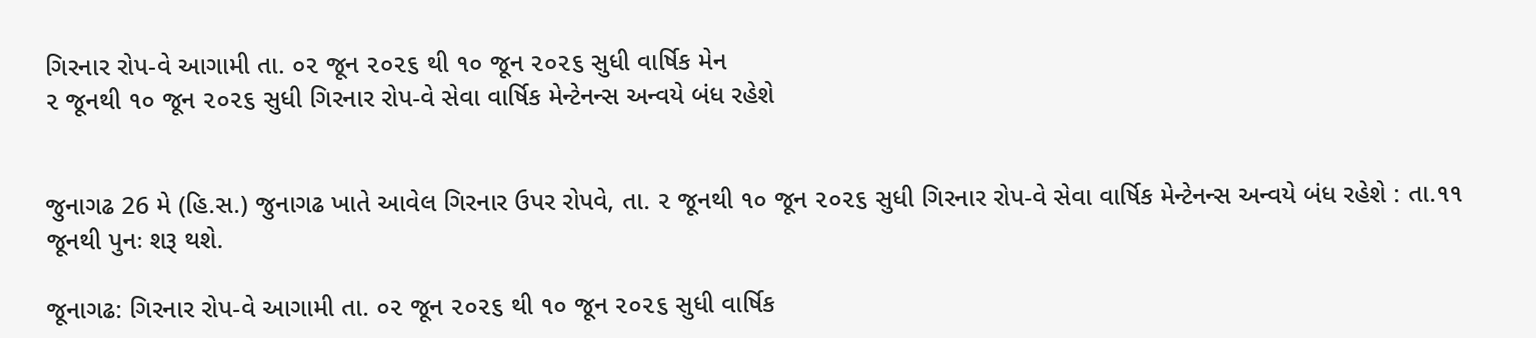ગિરનાર રોપ-વે આગામી તા. ૦૨ જૂન ૨૦૨૬ થી ૧૦ જૂન ૨૦૨૬ સુધી વાર્ષિક મેન
૨ જૂનથી ૧૦ જૂન ૨૦૨૬ સુધી ગિરનાર રોપ-વે સેવા વાર્ષિક મેન્ટેનન્સ અન્વયે બંધ રહેશે


જુનાગઢ 26 મે (હિ.સ.) જુનાગઢ ખાતે આવેલ ગિરનાર ઉપર રોપવે, તા. ૨ જૂનથી ૧૦ જૂન ૨૦૨૬ સુધી ગિરનાર રોપ-વે સેવા વાર્ષિક મેન્ટેનન્સ અન્વયે બંધ રહેશે : તા.૧૧ જૂનથી પુનઃ શરૂ થશે.

જૂનાગઢ: ગિરનાર રોપ-વે આગામી તા. ૦૨ જૂન ૨૦૨૬ થી ૧૦ જૂન ૨૦૨૬ સુધી વાર્ષિક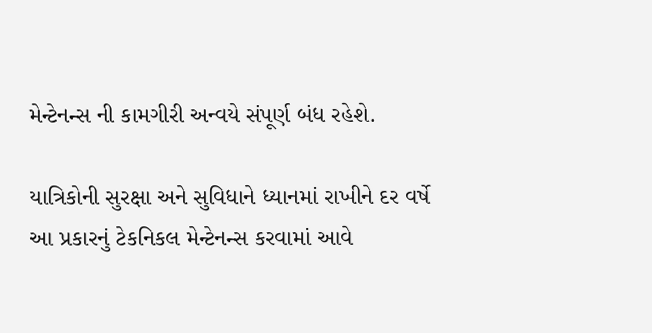મેન્ટેનન્સ ની કામગીરી અન્વયે સંપૂર્ણ બંધ રહેશે.

યાત્રિકોની સુરક્ષા અને સુવિધાને ધ્યાનમાં રાખીને દર વર્ષે આ પ્રકારનું ટેકનિકલ મેન્ટેનન્સ કરવામાં આવે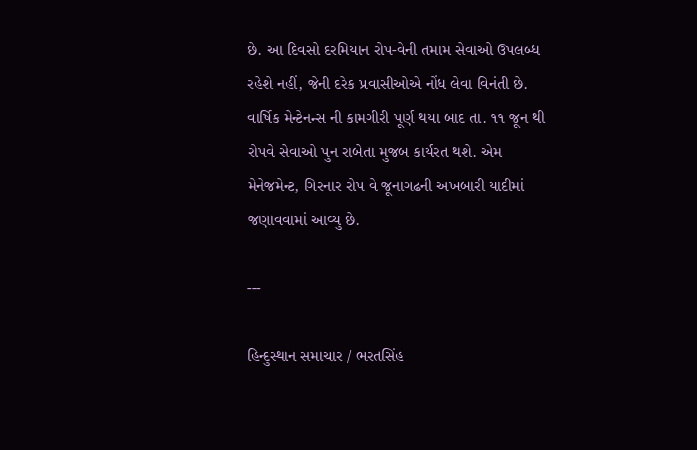છે. આ દિવસો દરમિયાન રોપ-વેની તમામ સેવાઓ ઉપલબ્ધ રહેશે નહીં, જેની દરેક પ્રવાસીઓએ નોંધ લેવા વિનંતી છે. વાર્ષિક મેન્ટેનન્સ ની કામગીરી પૂર્ણ થયા બાદ તા. ૧૧ જૂન થી રોપવે સેવાઓ પુન રાબેતા મુજબ કાર્યરત થશે. એમ મેનેજમેન્ટ, ગિરનાર રોપ વે જૂનાગઢની અખબારી યાદીમાં જણાવવામાં આવ્યુ છે.

---

હિન્દુસ્થાન સમાચાર / ભરતસિંહ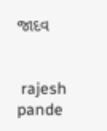જાદવ


 rajesh pande